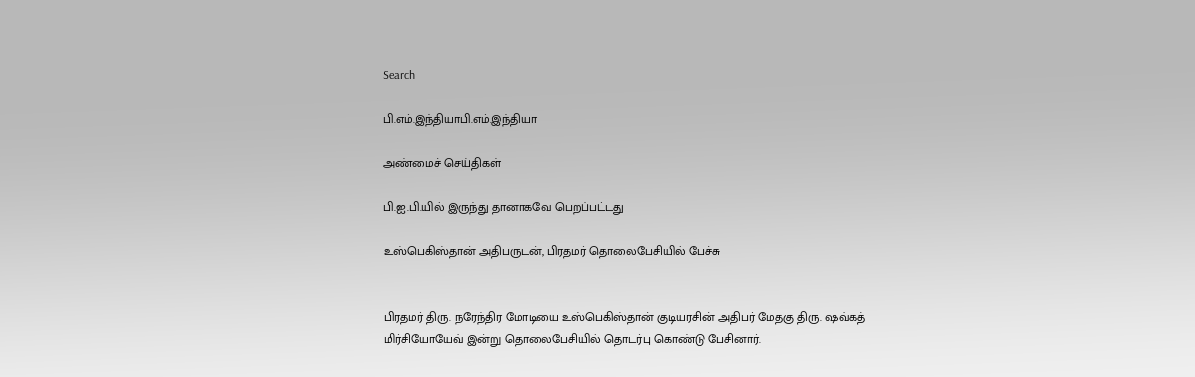Search

பி.எம்.இந்தியாபி.எம்.இந்தியா

அண்மைச் செய்திகள்

பி.ஐ.பி.யில் இருந்து தானாகவே பெறப்பட்டது

உஸ்பெகிஸ்தான் அதிபருடன், பிரதமர் தொலைபேசியில் பேச்சு


பிரதமர் திரு. நரேந்திர மோடியை உஸ்பெகிஸ்தான் குடியரசின் அதிபர் மேதகு திரு. ஷவ்கத் மிர்சியோயேவ் இன்று தொலைபேசியில் தொடர்பு கொண்டு பேசினார்.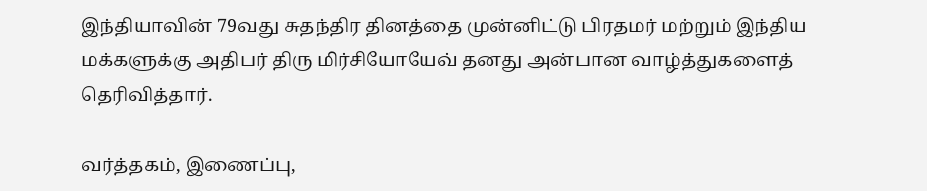இந்தியாவின் 79வது சுதந்திர தினத்தை முன்னிட்டு பிரதமர் மற்றும் இந்திய மக்களுக்கு அதிபர் திரு மிர்சியோயேவ் தனது அன்பான வாழ்த்துகளைத் தெரிவித்தார்.

வர்த்தகம், இணைப்பு,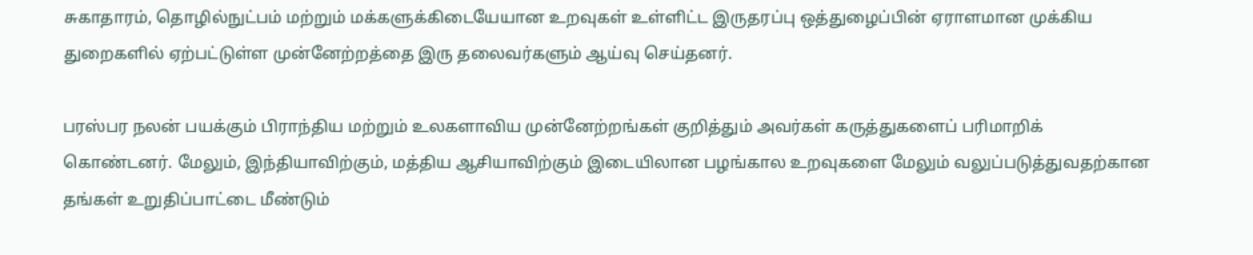சுகாதாரம், தொழில்நுட்பம் மற்றும் மக்களுக்கிடையேயான உறவுகள் உள்ளிட்ட இருதரப்பு ஒத்துழைப்பின் ஏராளமான முக்கிய துறைகளில் ஏற்பட்டுள்ள முன்னேற்றத்தை இரு தலைவர்களும் ஆய்வு செய்தனர்.

பரஸ்பர நலன் பயக்கும் பிராந்திய மற்றும் உலகளாவிய முன்னேற்றங்கள் குறித்தும் அவர்கள் கருத்துகளைப் பரிமாறிக் கொண்டனர். மேலும், இந்தியாவிற்கும், மத்திய ஆசியாவிற்கும் இடையிலான பழங்கால உறவுகளை மேலும் வலுப்படுத்துவதற்கான தங்கள் உறுதிப்பாட்டை மீண்டும்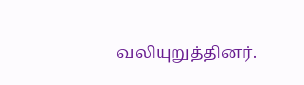வலியுறுத்தினர்.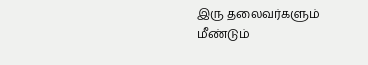இரு தலைவர்களும் மீண்டும்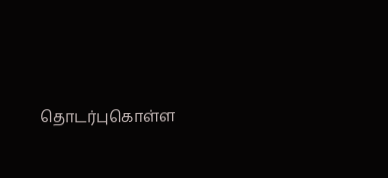தொடர்புகொள்ள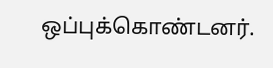ஒப்புக்கொண்டனர்.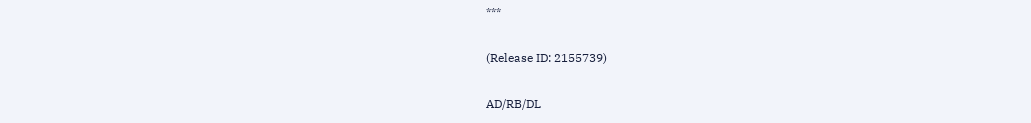***

(Release ID: 2155739)

AD/RB/DL